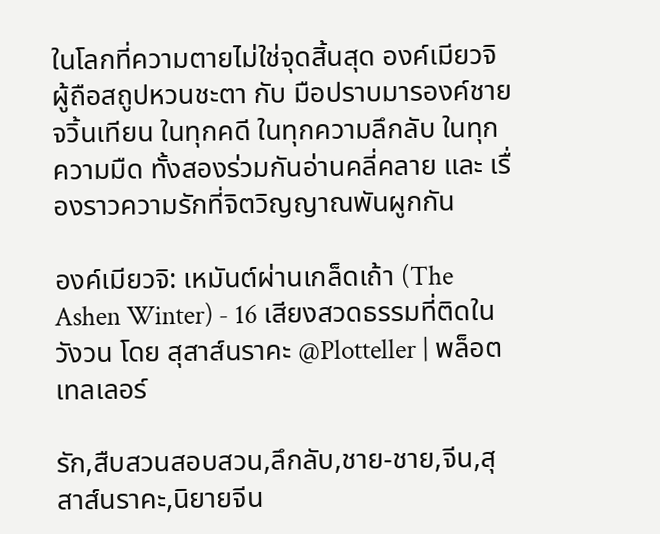ในโลกที่ความตายไม่ใช่จุดสิ้นสุด องค์เมียวจิผู้ถือสถูปหวนชะตา กับ มือปราบมารองค์ชายจวิ้นเทียน ในทุกคดี ในทุกความลึกลับ ในทุกความมืด ทั้งสองร่วมกันอ่านคลี่คลาย และ เรื่องราวความรักที่จิตวิญญาณพันผูกกัน

องค์เมียวจิ: เหมันต์ผ่านเกล็ดเถ้า (The Ashen Winter) - 16 เสียงสวดธรรมที่ติดในวังวน โดย สุสาส์นราคะ @Plotteller | พล็อตเทลเลอร์

รัก,สืบสวนสอบสวน,ลึกลับ,ชาย-ชาย,จีน,สุสาส์นราคะ,นิยายจีน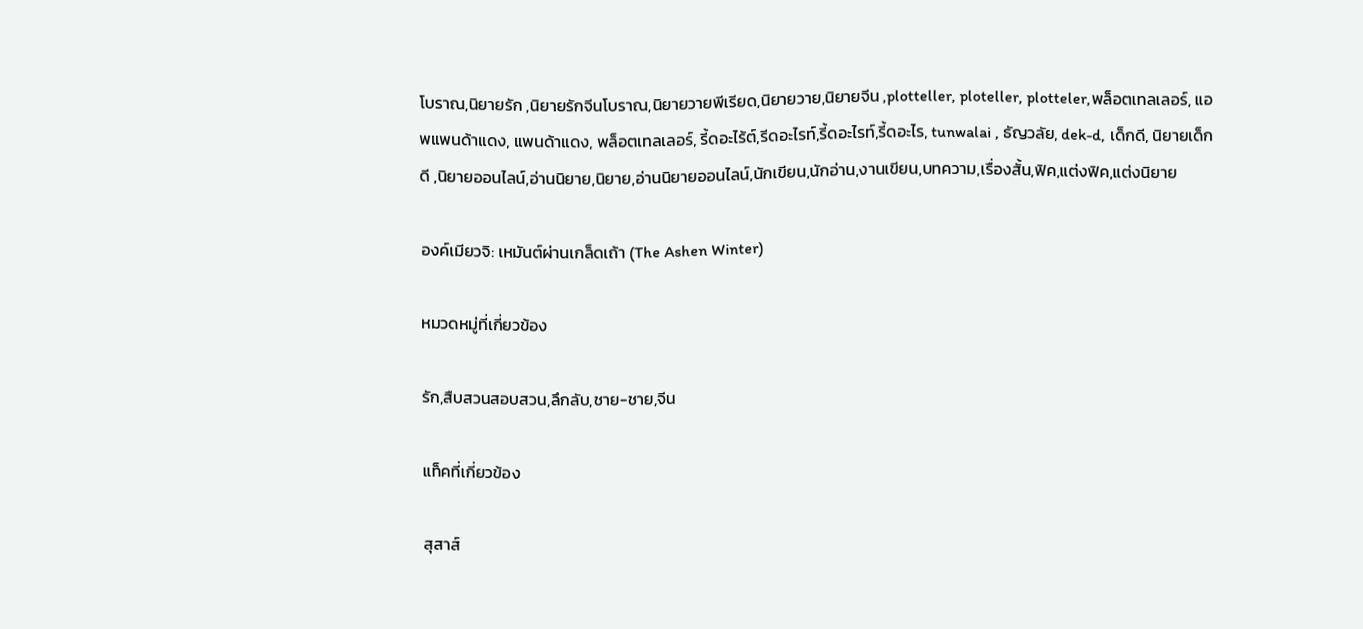โบราณ,นิยายรัก ,นิยายรักจีนโบราณ,นิยายวายพีเรียด,นิยายวาย,นิยายจีน ,plotteller, ploteller, plotteler,พล็อตเทลเลอร์, แอพแพนด้าแดง, แพนด้าแดง, พล็อตเทลเลอร์, รี้ดอะไร้ต์,รีดอะไรท์,รี้ดอะไรท์,รี้ดอะไร, tunwalai , ธัญวลัย, dek-d, เด็กดี, นิยายเด็กดี ,นิยายออนไลน์,อ่านนิยาย,นิยาย,อ่านนิยายออนไลน์,นักเขียน,นักอ่าน,งานเขียน,บทความ,เรื่องสั้น,ฟิค,แต่งฟิค,แต่งนิยาย

องค์เมียวจิ: เหมันต์ผ่านเกล็ดเถ้า (The Ashen Winter)

หมวดหมู่ที่เกี่ยวข้อง

รัก,สืบสวนสอบสวน,ลึกลับ,ชาย-ชาย,จีน

แท็คที่เกี่ยวข้อง

สุสาส์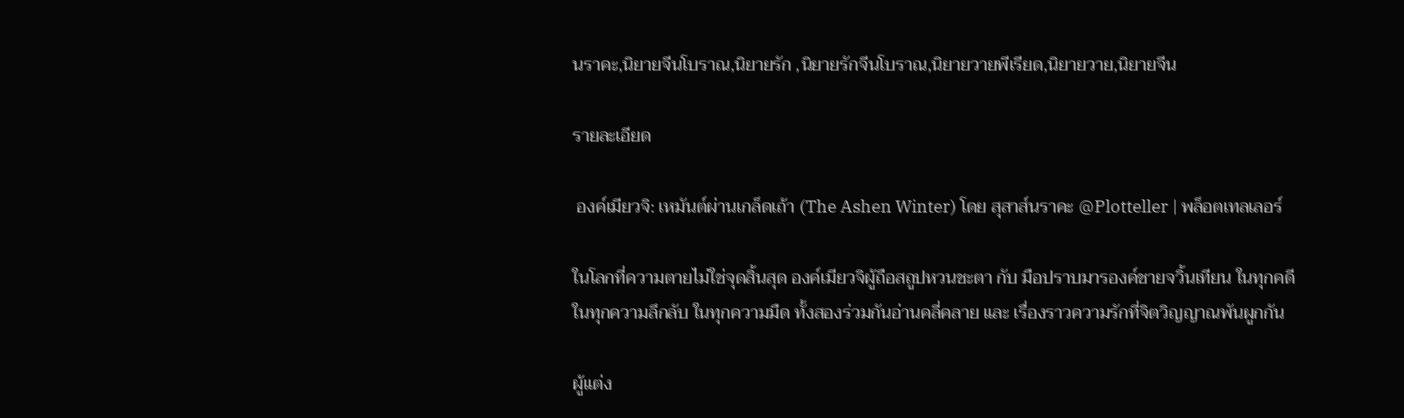นราคะ,นิยายจีนโบราณ,นิยายรัก ,นิยายรักจีนโบราณ,นิยายวายพีเรียด,นิยายวาย,นิยายจีน

รายละเอียด

 องค์เมียวจิ: เหมันต์ผ่านเกล็ดเถ้า (The Ashen Winter) โดย สุสาส์นราคะ @Plotteller | พล็อตเทลเลอร์

ในโลกที่ความตายไม่ใช่จุดสิ้นสุด องค์เมียวจิผู้ถือสถูปหวนชะตา กับ มือปราบมารองค์ชายจวิ้นเทียน ในทุกคดี ในทุกความลึกลับ ในทุกความมืด ทั้งสองร่วมกันอ่านคลี่คลาย และ เรื่องราวความรักที่จิตวิญญาณพันผูกกัน

ผู้แต่ง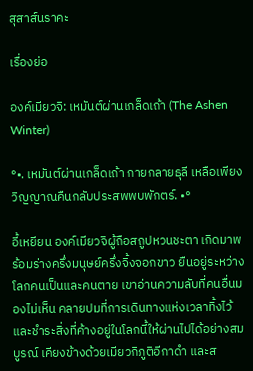สุสาส์นราคะ

เรื่องย่อ

องค์เมียวจิ: เหมันต์ผ่านเกล็ดเถ้า (The Ashen Winter)

°•. เหมันต์ผ่านเกล็ดเถ้า กายกลายธุลี เหลือเพียงวิญญาณคืนกลับประสพพบพักตร์. •°

อี้เหยียน องค์เมียวจิผู้ถือสถูปหวนชะตา เกิดมาพร้อมร่างครึ่งมนุษย์ครึ่งจิ้งจอกขาว ยืนอยู่ระหว่างโลกคนเป็นและคนตาย เขาอ่านความลับที่คนอื่นมองไม่เห็น คลายปมที่การเดินทางแห่งเวลาทิ้งไว้ และชำระสิ่งที่ค้างอยู่ในโลกนี้ให้ผ่านไปได้อย่างสมบูรณ์ เคียงข้างด้วยเมียวกิภูติอีกาดำ และส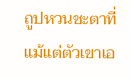ถูปหวนชะตาที่แม้แต่ตัวเขาเอ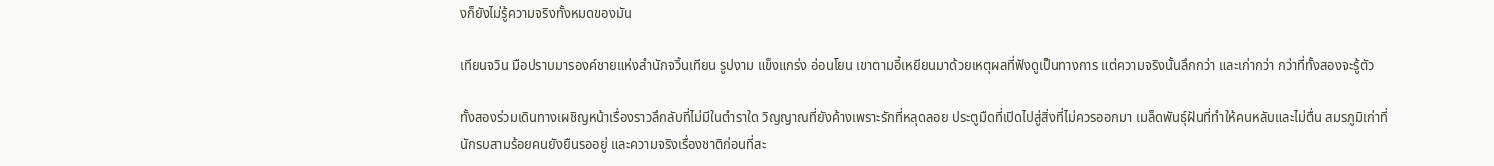งก็ยังไม่รู้ความจริงทั้งหมดของมัน

เทียนจวิน มือปราบมารองค์ชายแห่งสำนักจวิ้นเทียน รูปงาม แข็งแกร่ง อ่อนโยน เขาตามอี้เหยียนมาด้วยเหตุผลที่ฟังดูเป็นทางการ แต่ความจริงนั้นลึกกว่า และเก่ากว่า กว่าที่ทั้งสองจะรู้ตัว

ทั้งสองร่วมเดินทางเผชิญหน้าเรื่องราวลึกลับที่ไม่มีในตำราใด วิญญาณที่ยังค้างเพราะรักที่หลุดลอย ประตูมืดที่เปิดไปสู่สิ่งที่ไม่ควรออกมา เมล็ดพันธุ์ฝันที่ทำให้คนหลับและไม่ตื่น สมรภูมิเก่าที่นักรบสามร้อยคนยังยืนรออยู่ และความจริงเรื่องชาติก่อนที่สะ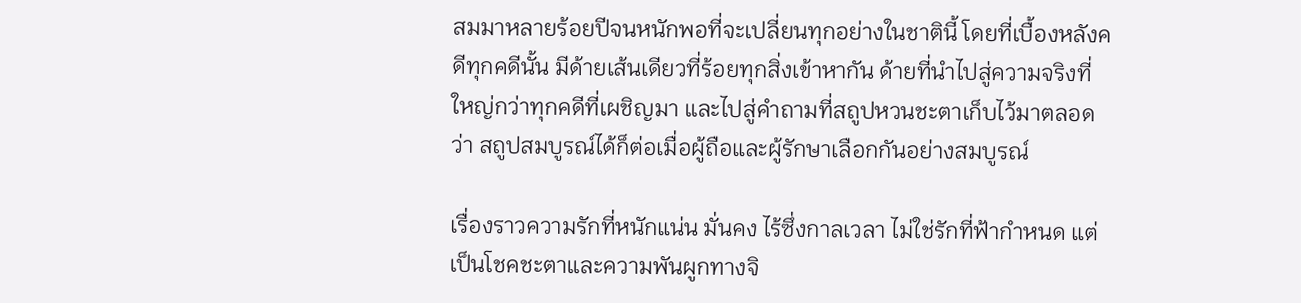สมมาหลายร้อยปีจนหนักพอที่จะเปลี่ยนทุกอย่างในชาตินี้ โดยที่เบื้องหลังคดีทุกคดีนั้น มีด้ายเส้นเดียวที่ร้อยทุกสิ่งเข้าหากัน ด้ายที่นำไปสู่ความจริงที่ใหญ่กว่าทุกคดีที่เผชิญมา และไปสู่คำถามที่สถูปหวนชะตาเก็บไว้มาตลอดว่า สถูปสมบูรณ์ได้ก็ต่อเมื่อผู้ถือและผู้รักษาเลือกกันอย่างสมบูรณ์

เรื่องราวความรักที่หนักแน่น มั่นคง ไร้ซึ่งกาลเวลา ไม่ใช่รักที่ฟ้ากำหนด แต่เป็นโชคชะตาและความพันผูกทางจิ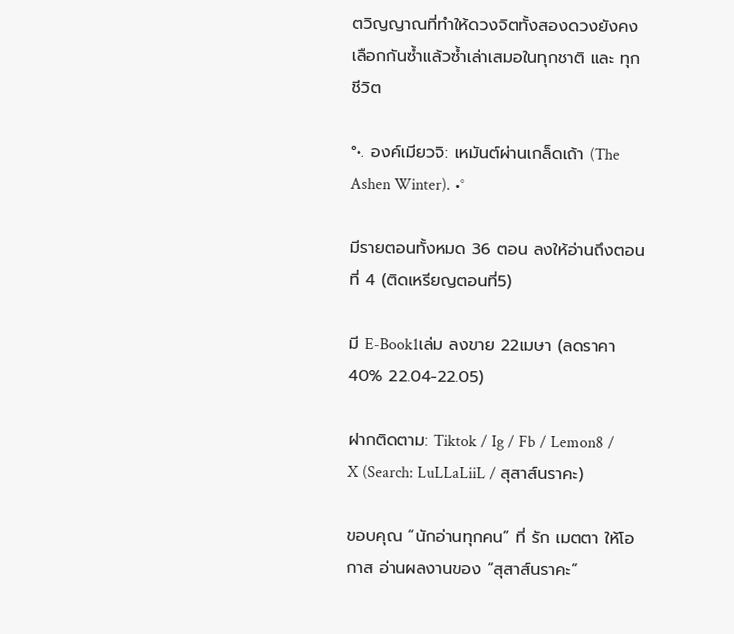ตวิญญาณที่ทำให้ดวงจิตทั้งสองดวงยังคงเลือกกันซ้ำแล้วซ้ำเล่าเสมอในทุกชาติ และ ทุกชีวิต

°•. องค์เมียวจิ: เหมันต์ผ่านเกล็ดเถ้า (The Ashen Winter). •°

มีรายตอนทั้งหมด 36 ตอน ลงให้อ่านถึงตอนที่ 4 (ติดเหรียญตอนที่5)

มี E-Book1เล่ม ลงขาย 22เมษา (ลดราคา40% 22.04-22.05)

ฝากติดตาม: Tiktok / Ig / Fb / Lemon8 / X (Search: LuLLaLiiL / สุสาส์นราคะ)

ขอบคุณ “นักอ่านทุกคน” ที่ รัก เมตตา ให้โอกาส อ่านผลงานของ “สุสาส์นราคะ”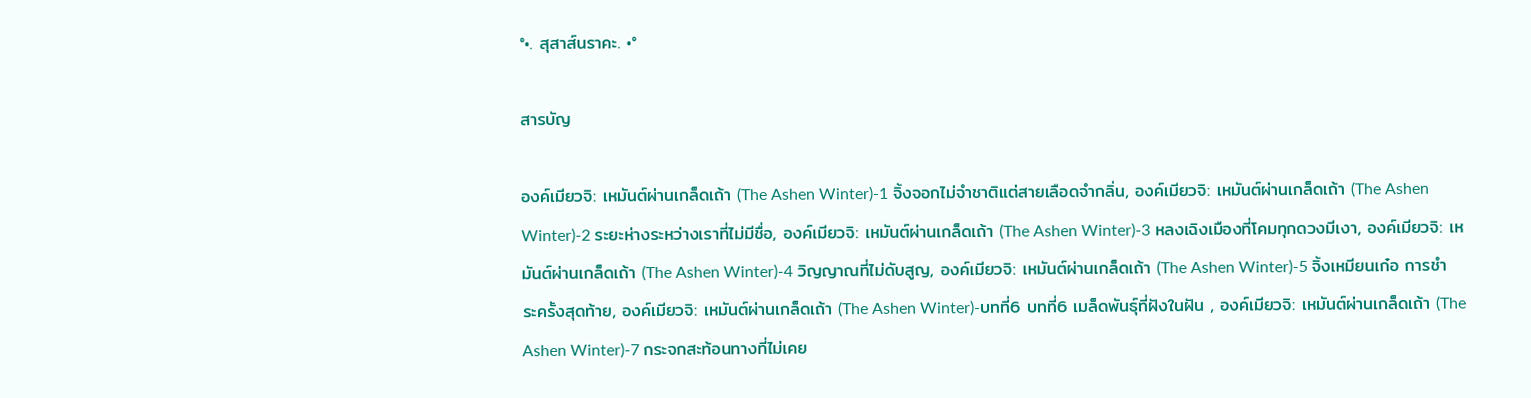°•. สุสาส์นราคะ. •°

สารบัญ

องค์เมียวจิ: เหมันต์ผ่านเกล็ดเถ้า (The Ashen Winter)-1 จิ้งจอกไม่จำชาติแต่สายเลือดจำกลิ่น, องค์เมียวจิ: เหมันต์ผ่านเกล็ดเถ้า (The Ashen Winter)-2 ระยะห่างระหว่างเราที่ไม่มีชื่อ, องค์เมียวจิ: เหมันต์ผ่านเกล็ดเถ้า (The Ashen Winter)-3 หลงเฉิงเมืองที่โคมทุกดวงมีเงา, องค์เมียวจิ: เหมันต์ผ่านเกล็ดเถ้า (The Ashen Winter)-4 วิญญาณที่ไม่ดับสูญ, องค์เมียวจิ: เหมันต์ผ่านเกล็ดเถ้า (The Ashen Winter)-5 จิ้งเหมียนเก๋อ การชำระครั้งสุดท้าย, องค์เมียวจิ: เหมันต์ผ่านเกล็ดเถ้า (The Ashen Winter)-บทที่6 บทที่6 เมล็ดพันธุ์ที่ฝังในฝัน , องค์เมียวจิ: เหมันต์ผ่านเกล็ดเถ้า (The Ashen Winter)-7 กระจกสะท้อนทางที่ไม่เคย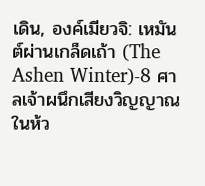เดิน, องค์เมียวจิ: เหมันต์ผ่านเกล็ดเถ้า (The Ashen Winter)-8 ศาลเจ้าผนึกเสียงวิญญาณในห้ว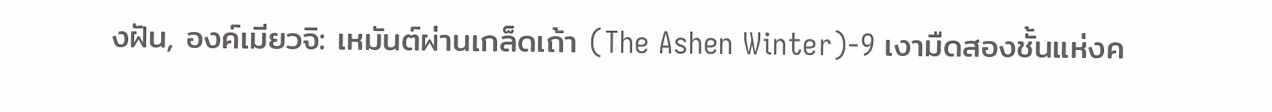งฝัน, องค์เมียวจิ: เหมันต์ผ่านเกล็ดเถ้า (The Ashen Winter)-9 เงามืดสองชั้นแห่งค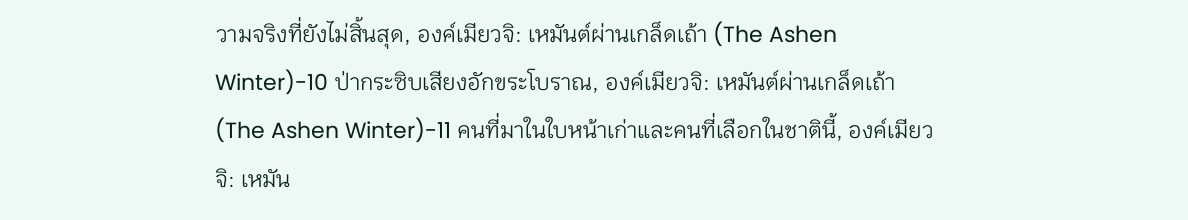วามจริงที่ยังไม่สิ้นสุด, องค์เมียวจิ: เหมันต์ผ่านเกล็ดเถ้า (The Ashen Winter)-10 ป่ากระซิบเสียงอักขระโบราณ, องค์เมียวจิ: เหมันต์ผ่านเกล็ดเถ้า (The Ashen Winter)-11 คนที่มาในใบหน้าเก่าและคนที่เลือกในชาตินี้, องค์เมียวจิ: เหมัน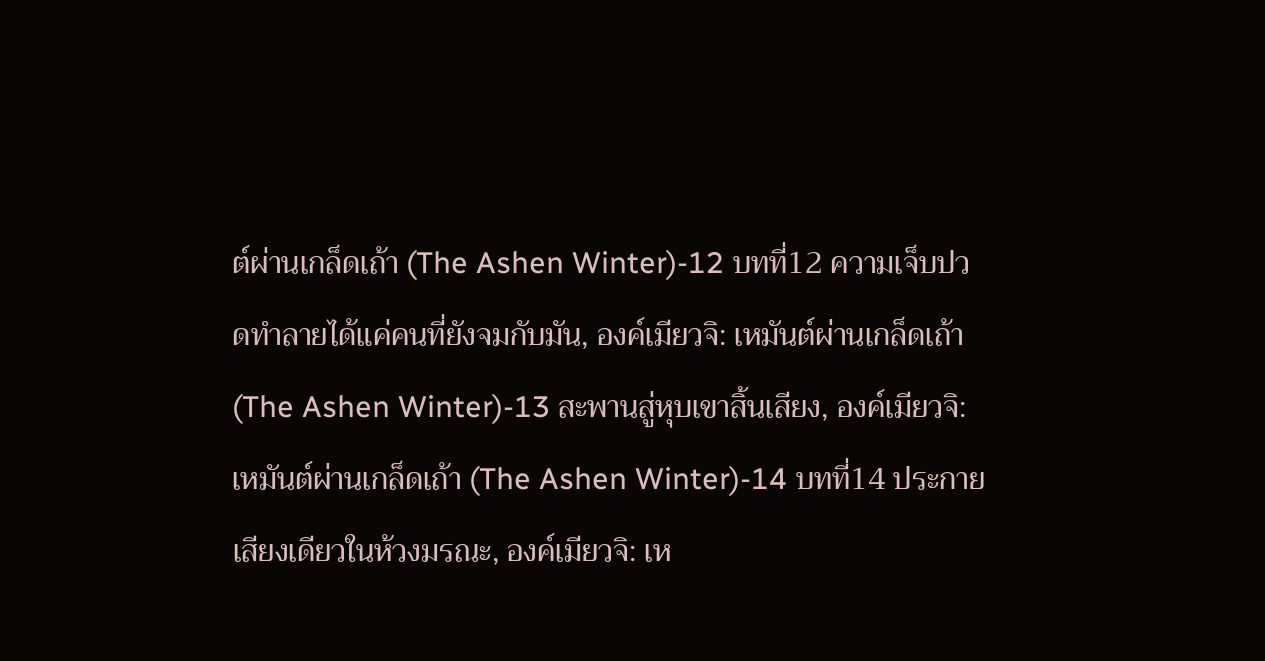ต์ผ่านเกล็ดเถ้า (The Ashen Winter)-12 บทที่12 ความเจ็บปวดทำลายได้แค่คนที่ยังจมกับมัน, องค์เมียวจิ: เหมันต์ผ่านเกล็ดเถ้า (The Ashen Winter)-13 สะพานสู่หุบเขาสิ้นเสียง, องค์เมียวจิ: เหมันต์ผ่านเกล็ดเถ้า (The Ashen Winter)-14 บทที่14 ประกายเสียงเดียวในห้วงมรณะ, องค์เมียวจิ: เห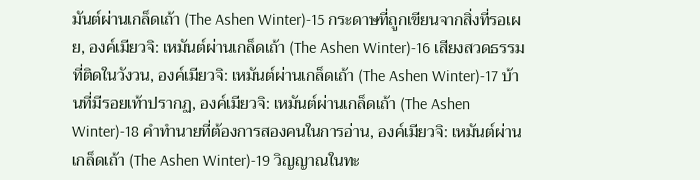มันต์ผ่านเกล็ดเถ้า (The Ashen Winter)-15 กระดาษที่ถูกเขียนจากสิ่งที่รอเผย, องค์เมียวจิ: เหมันต์ผ่านเกล็ดเถ้า (The Ashen Winter)-16 เสียงสวดธรรมที่ติดในวังวน, องค์เมียวจิ: เหมันต์ผ่านเกล็ดเถ้า (The Ashen Winter)-17 บ้านที่มีรอยเท้าปรากฏ, องค์เมียวจิ: เหมันต์ผ่านเกล็ดเถ้า (The Ashen Winter)-18 คำทำนายที่ต้องการสองคนในการอ่าน, องค์เมียวจิ: เหมันต์ผ่านเกล็ดเถ้า (The Ashen Winter)-19 วิญญาณในทะ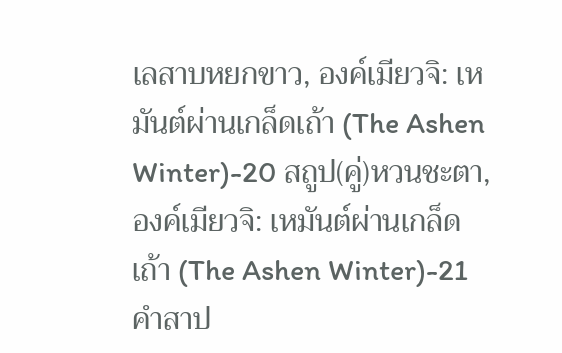เลสาบหยกขาว, องค์เมียวจิ: เหมันต์ผ่านเกล็ดเถ้า (The Ashen Winter)-20 สถูป(คู่)หวนชะตา, องค์เมียวจิ: เหมันต์ผ่านเกล็ดเถ้า (The Ashen Winter)-21 คำสาป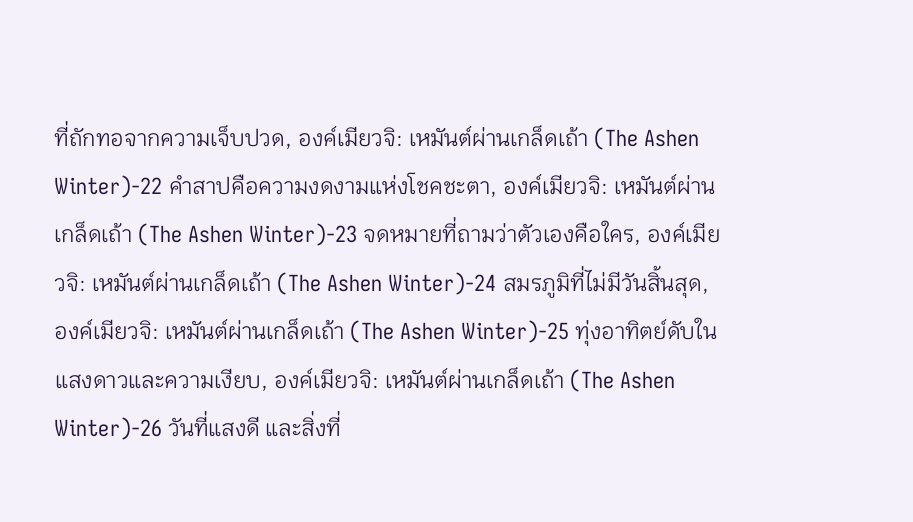ที่ถักทอจากความเจ็บปวด, องค์เมียวจิ: เหมันต์ผ่านเกล็ดเถ้า (The Ashen Winter)-22 คำสาปคือความงดงามแห่งโชคชะตา, องค์เมียวจิ: เหมันต์ผ่านเกล็ดเถ้า (The Ashen Winter)-23 จดหมายที่ถามว่าตัวเองคือใคร, องค์เมียวจิ: เหมันต์ผ่านเกล็ดเถ้า (The Ashen Winter)-24 สมรภูมิที่ไม่มีวันสิ้นสุด, องค์เมียวจิ: เหมันต์ผ่านเกล็ดเถ้า (The Ashen Winter)-25 ทุ่งอาทิตย์ดับในแสงดาวและความเงียบ, องค์เมียวจิ: เหมันต์ผ่านเกล็ดเถ้า (The Ashen Winter)-26 วันที่แสงดี และสิ่งที่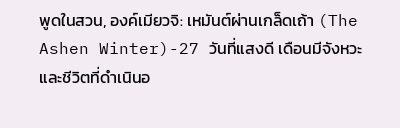พูดในสวน, องค์เมียวจิ: เหมันต์ผ่านเกล็ดเถ้า (The Ashen Winter)-27 วันที่แสงดี เดือนมีจังหวะ และชีวิตที่ดำเนินอ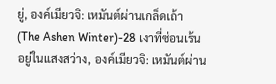ยู่, องค์เมียวจิ: เหมันต์ผ่านเกล็ดเถ้า (The Ashen Winter)-28 เงาที่ซ่อนเร้นอยู่ในแสงสว่าง, องค์เมียวจิ: เหมันต์ผ่าน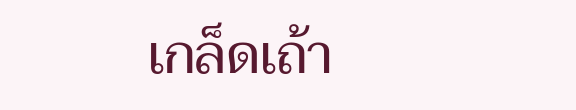เกล็ดเถ้า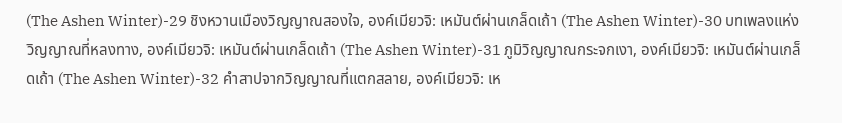(The Ashen Winter)-29 ชิงหวานเมืองวิญญาณสองใจ, องค์เมียวจิ: เหมันต์ผ่านเกล็ดเถ้า (The Ashen Winter)-30 บทเพลงแห่งวิญญาณที่หลงทาง, องค์เมียวจิ: เหมันต์ผ่านเกล็ดเถ้า (The Ashen Winter)-31 ภูมิวิญญาณกระจกเงา, องค์เมียวจิ: เหมันต์ผ่านเกล็ดเถ้า (The Ashen Winter)-32 คำสาปจากวิญญาณที่แตกสลาย, องค์เมียวจิ: เห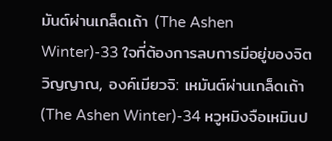มันต์ผ่านเกล็ดเถ้า (The Ashen Winter)-33 ใจที่ต้องการลบการมีอยู่ของจิตวิญญาณ, องค์เมียวจิ: เหมันต์ผ่านเกล็ดเถ้า (The Ashen Winter)-34 หวูหมิงจือเหมินป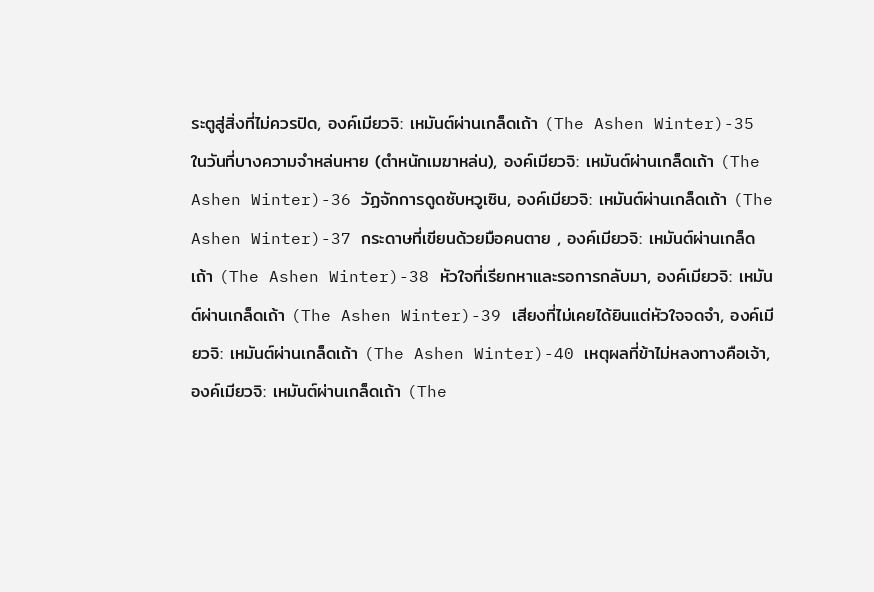ระตูสู่สิ่งที่ไม่ควรปิด, องค์เมียวจิ: เหมันต์ผ่านเกล็ดเถ้า (The Ashen Winter)-35 ในวันที่บางความจำหล่นหาย (ตำหนักเมฆาหล่น), องค์เมียวจิ: เหมันต์ผ่านเกล็ดเถ้า (The Ashen Winter)-36 วัฏจักการดูดซับหวูเซิน, องค์เมียวจิ: เหมันต์ผ่านเกล็ดเถ้า (The Ashen Winter)-37 กระดาษที่เขียนด้วยมือคนตาย , องค์เมียวจิ: เหมันต์ผ่านเกล็ดเถ้า (The Ashen Winter)-38 หัวใจที่เรียกหาและรอการกลับมา, องค์เมียวจิ: เหมันต์ผ่านเกล็ดเถ้า (The Ashen Winter)-39 เสียงที่ไม่เคยได้ยินแต่หัวใจจดจำ, องค์เมียวจิ: เหมันต์ผ่านเกล็ดเถ้า (The Ashen Winter)-40 เหตุผลที่ข้าไม่หลงทางคือเจ้า, องค์เมียวจิ: เหมันต์ผ่านเกล็ดเถ้า (The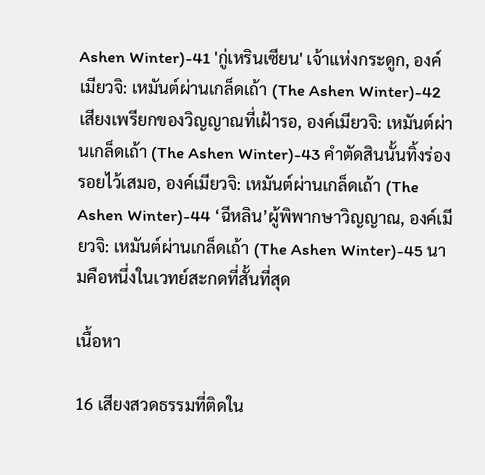Ashen Winter)-41 'กู่เหรินเซียน' เจ้าแห่งกระดูก, องค์เมียวจิ: เหมันต์ผ่านเกล็ดเถ้า (The Ashen Winter)-42 เสียงเพรียกของวิญญาณที่เฝ้ารอ, องค์เมียวจิ: เหมันต์ผ่านเกล็ดเถ้า (The Ashen Winter)-43 คำตัดสินนั้นทิ้งร่องรอยไว้เสมอ, องค์เมียวจิ: เหมันต์ผ่านเกล็ดเถ้า (The Ashen Winter)-44 ‘ฉีหลิน’ผู้พิพากษาวิญญาณ, องค์เมียวจิ: เหมันต์ผ่านเกล็ดเถ้า (The Ashen Winter)-45 นามคือหนึ่งในเวทย์สะกดที่สั้นที่สุด

เนื้อหา

16 เสียงสวดธรรมที่ติดใน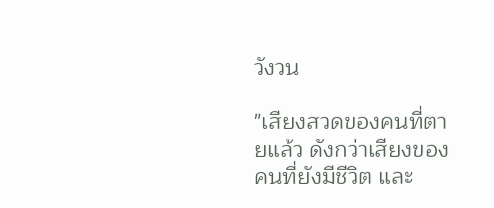วังวน

"เสียงสวดของคนที่ตายแล้ว ดังกว่าเสียงของคนที่ยังมีชีวิต และ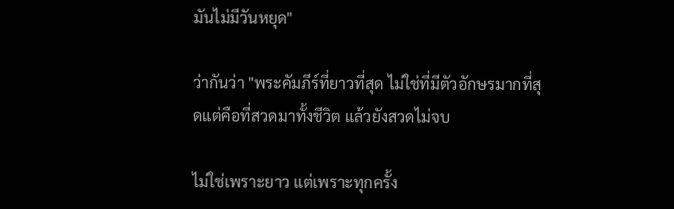มันไม่มีวันหยุด"

ว่ากันว่า "พระคัมภีร์ที่ยาวที่สุด ไม่ใช่ที่มีตัวอักษรมากที่สุดแต่คือที่สวดมาทั้งชีวิต แล้วยังสวดไม่จบ

ไม่ใช่เพราะยาว แต่เพราะทุกครั้ง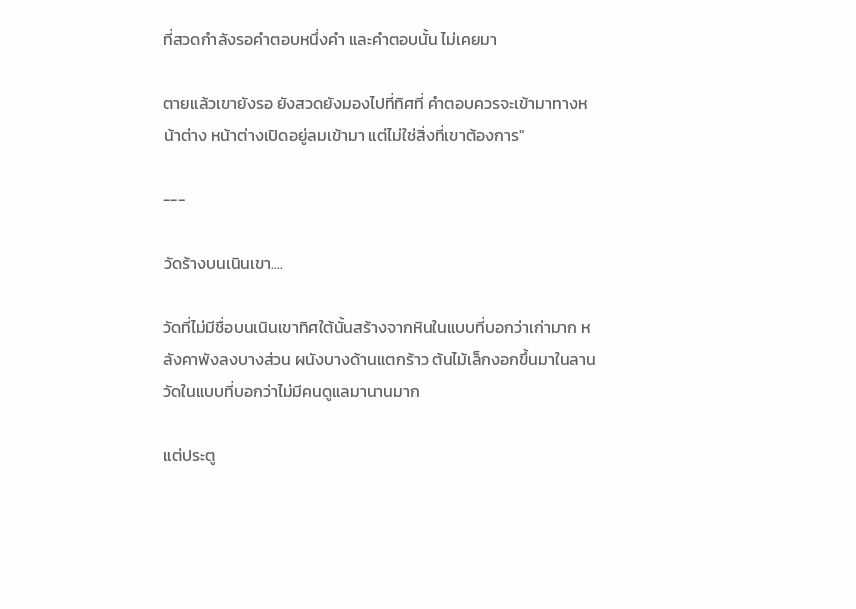ที่สวดกำลังรอคำตอบหนึ่งคำ และคำตอบนั้น ไม่เคยมา

ตายแล้วเขายังรอ ยังสวดยังมองไปที่ทิศที่ คำตอบควรจะเข้ามาทางหน้าต่าง หน้าต่างเปิดอยู่ลมเข้ามา แต่ไม่ใช่สิ่งที่เขาต้องการ"

---

วัดร้างบนเนินเขา....

วัดที่ไม่มีชื่อบนเนินเขาทิศใต้นั้นสร้างจากหินในแบบที่บอกว่าเก่ามาก หลังคาพังลงบางส่วน ผนังบางด้านแตกร้าว ต้นไม้เล็กงอกขึ้นมาในลานวัดในแบบที่บอกว่าไม่มีคนดูแลมานานมาก

แต่ประตู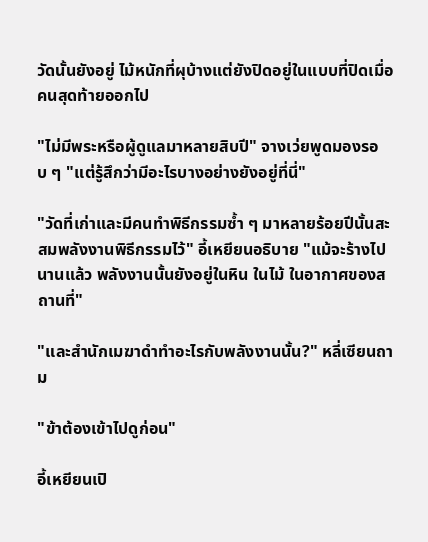วัดนั้นยังอยู่ ไม้หนักที่ผุบ้างแต่ยังปิดอยู่ในแบบที่ปิดเมื่อคนสุดท้ายออกไป

"ไม่มีพระหรือผู้ดูแลมาหลายสิบปี" จางเว่ยพูดมองรอบ ๆ "แต่รู้สึกว่ามีอะไรบางอย่างยังอยู่ที่นี่"

"วัดที่เก่าและมีคนทำพิธีกรรมซ้ำ ๆ มาหลายร้อยปีนั้นสะสมพลังงานพิธีกรรมไว้" อี้เหยียนอธิบาย "แม้จะร้างไปนานแล้ว พลังงานนั้นยังอยู่ในหิน ในไม้ ในอากาศของสถานที่"

"และสำนักเมฆาดำทำอะไรกับพลังงานนั้น?" หลี่เซียนถาม

"ข้าต้องเข้าไปดูก่อน"

อี้เหยียนเปิ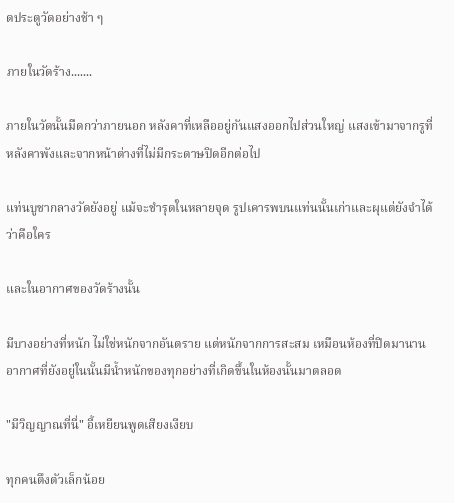ดประตูวัดอย่างช้า ๆ

ภายในวัดร้าง.......

ภายในวัดนั้นมืดกว่าภายนอก หลังคาที่เหลืออยู่กันแสงออกไปส่วนใหญ่ แสงเข้ามาจากรูที่หลังคาพังและจากหน้าต่างที่ไม่มีกระดาษปิดอีกต่อไป

แท่นบูชากลางวัดยังอยู่ แม้จะชำรุดในหลายจุด รูปเคารพบนแท่นนั้นเก่าและผุแต่ยังจำได้ว่าคือใคร

และในอากาศของวัดร้างนั้น

มีบางอย่างที่หนัก ไม่ใช่หนักจากอันตราย แต่หนักจากการสะสม เหมือนห้องที่ปิดมานาน อากาศที่ยังอยู่ในนั้นมีน้ำหนักของทุกอย่างที่เกิดขึ้นในห้องนั้นมาตลอด

"มีวิญญาณที่นี่" อี้เหยียนพูดเสียงเงียบ

ทุกคนตึงตัวเล็กน้อย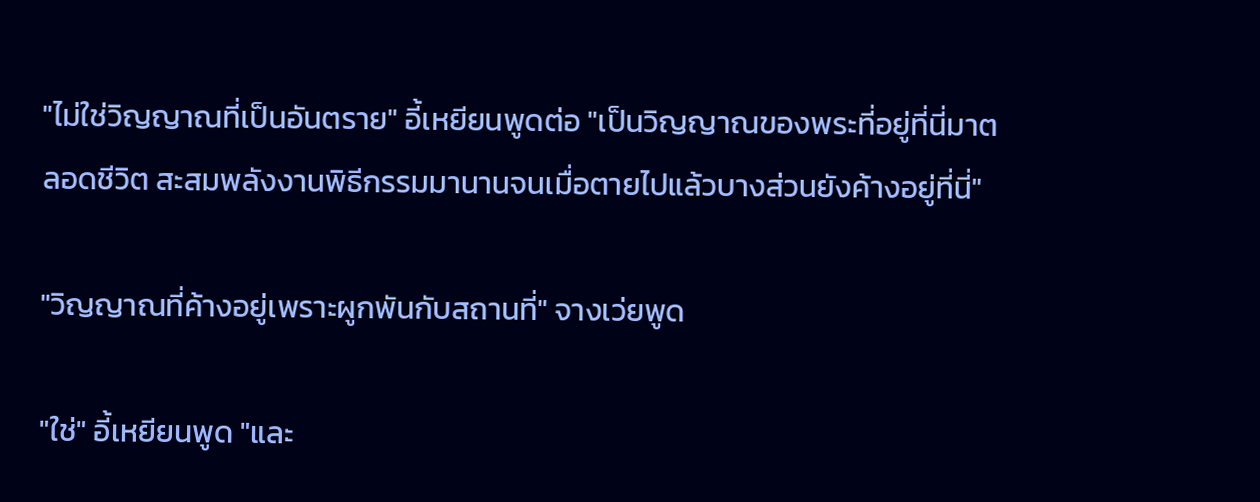"ไม่ใช่วิญญาณที่เป็นอันตราย" อี้เหยียนพูดต่อ "เป็นวิญญาณของพระที่อยู่ที่นี่มาตลอดชีวิต สะสมพลังงานพิธีกรรมมานานจนเมื่อตายไปแล้วบางส่วนยังค้างอยู่ที่นี่"

"วิญญาณที่ค้างอยู่เพราะผูกพันกับสถานที่" จางเว่ยพูด

"ใช่" อี้เหยียนพูด "และ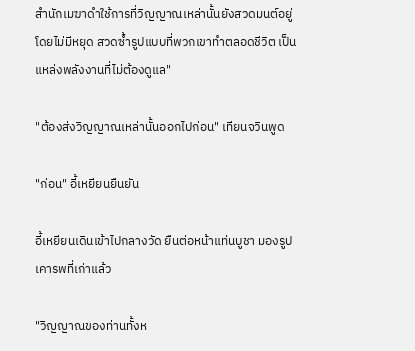สำนักเมฆาดำใช้การที่วิญญาณเหล่านั้นยังสวดมนต์อยู่โดยไม่มีหยุด สวดซ้ำรูปแบบที่พวกเขาทำตลอดชีวิต เป็นแหล่งพลังงานที่ไม่ต้องดูแล"

"ต้องส่งวิญญาณเหล่านั้นออกไปก่อน" เทียนจวินพูด

"ก่อน" อี้เหยียนยืนยัน

อี้เหยียนเดินเข้าไปกลางวัด ยืนต่อหน้าแท่นบูชา มองรูปเคารพที่เก่าแล้ว

"วิญญาณของท่านทั้งห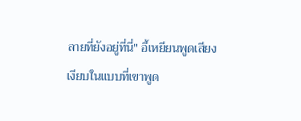ลายที่ยังอยู่ที่นี่" อี้เหยียนพูดเสียงเงียบในแบบที่เขาพูด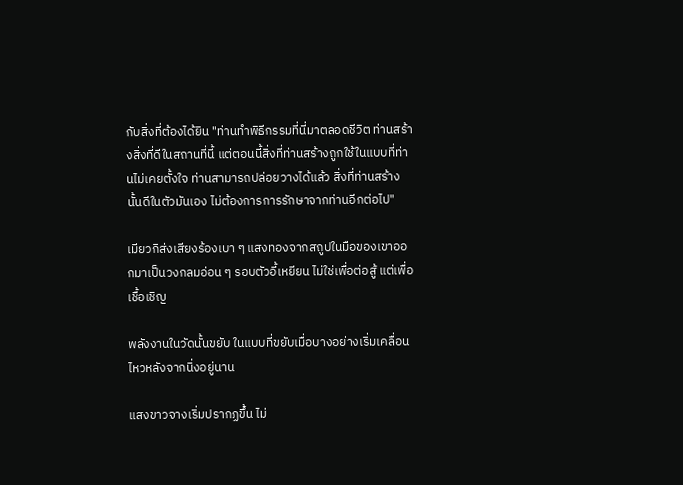กับสิ่งที่ต้องได้ยิน "ท่านทำพิธีกรรมที่นี่มาตลอดชีวิต ท่านสร้างสิ่งที่ดีในสถานที่นี้ แต่ตอนนี้สิ่งที่ท่านสร้างถูกใช้ในแบบที่ท่านไม่เคยตั้งใจ ท่านสามารถปล่อยวางได้แล้ว สิ่งที่ท่านสร้างนั้นดีในตัวมันเอง ไม่ต้องการการรักษาจากท่านอีกต่อไป"

เมียวกิส่งเสียงร้องเบา ๆ แสงทองจากสถูปในมือของเขาออกมาเป็นวงกลมอ่อน ๆ รอบตัวอี้เหยียน ไม่ใช่เพื่อต่อสู้ แต่เพื่อเชื้อเชิญ

พลังงานในวัดนั้นขยับ ในแบบที่ขยับเมื่อบางอย่างเริ่มเคลื่อนไหวหลังจากนิ่งอยู่นาน

แสงขาวจางเริ่มปรากฏขึ้น ไม่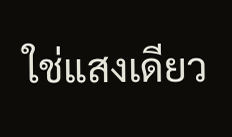ใช่แสงเดียว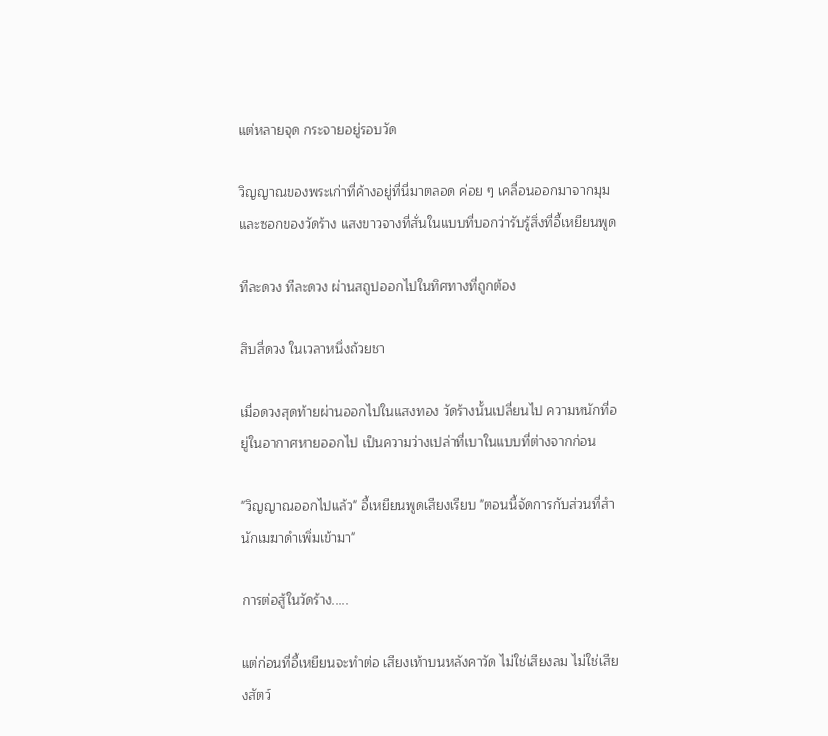แต่หลายจุด กระจายอยู่รอบวัด

วิญญาณของพระเก่าที่ค้างอยู่ที่นี่มาตลอด ค่อย ๆ เคลื่อนออกมาจากมุมและซอกของวัดร้าง แสงขาวจางที่สั่นในแบบที่บอกว่ารับรู้สิ่งที่อี้เหยียนพูด

ทีละดวง ทีละดวง ผ่านสถูปออกไปในทิศทางที่ถูกต้อง

สิบสี่ดวง ในเวลาหนึ่งถ้วยชา

เมื่อดวงสุดท้ายผ่านออกไปในแสงทอง วัดร้างนั้นเปลี่ยนไป ความหนักที่อยู่ในอากาศหายออกไป เป็นความว่างเปล่าที่เบาในแบบที่ต่างจากก่อน

"วิญญาณออกไปแล้ว" อี้เหยียนพูดเสียงเรียบ "ตอนนี้จัดการกับส่วนที่สำนักเมฆาดำเพิ่มเข้ามา"

การต่อสู้ในวัดร้าง.....

แต่ก่อนที่อี้เหยียนจะทำต่อ เสียงเท้าบนหลังคาวัด ไม่ใช่เสียงลม ไม่ใช่เสียงสัตว์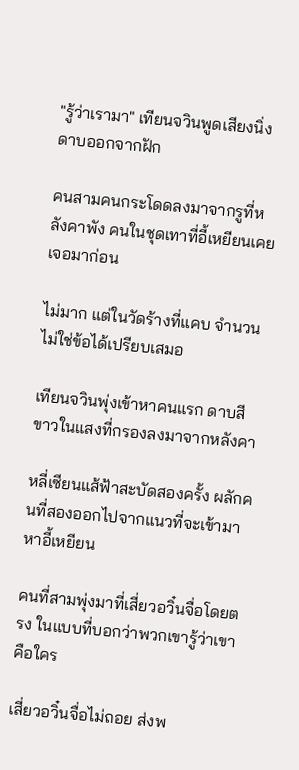"รู้ว่าเรามา" เทียนจวินพูดเสียงนิ่ง ดาบออกจากฝัก

คนสามคนกระโดดลงมาจากรูที่หลังคาพัง คนในชุดเทาที่อี้เหยียนเคยเจอมาก่อน

ไม่มาก แต่ในวัดร้างที่แคบ จำนวนไม่ใช่ข้อได้เปรียบเสมอ

เทียนจวินพุ่งเข้าหาคนแรก ดาบสีขาวในแสงที่กรองลงมาจากหลังคา

หลี่เซียนแส้ฟ้าสะบัดสองครั้ง ผลักคนที่สองออกไปจากแนวที่จะเข้ามาหาอี้เหยียน

คนที่สามพุ่งมาที่เสี่ยวอวิ๋นจื่อโดยตรง ในแบบที่บอกว่าพวกเขารู้ว่าเขาคือใคร

เสี่ยวอวิ๋นจื่อไม่ถอย ส่งพ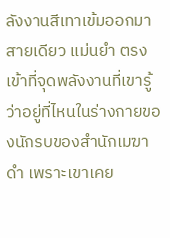ลังงานสีเทาเข้มออกมาสายเดียว แม่นยำ ตรงเข้าที่จุดพลังงานที่เขารู้ว่าอยู่ที่ไหนในร่างกายของนักรบของสำนักเมฆาดำ เพราะเขาเคย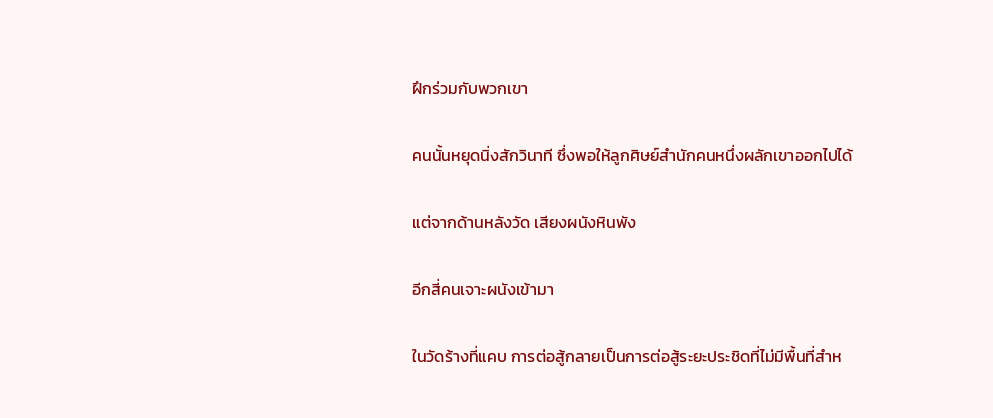ฝึกร่วมกับพวกเขา

คนนั้นหยุดนิ่งสักวินาที ซึ่งพอให้ลูกศิษย์สำนักคนหนึ่งผลักเขาออกไปได้

แต่จากด้านหลังวัด เสียงผนังหินพัง

อีกสี่คนเจาะผนังเข้ามา

ในวัดร้างที่แคบ การต่อสู้กลายเป็นการต่อสู้ระยะประชิดที่ไม่มีพื้นที่สำห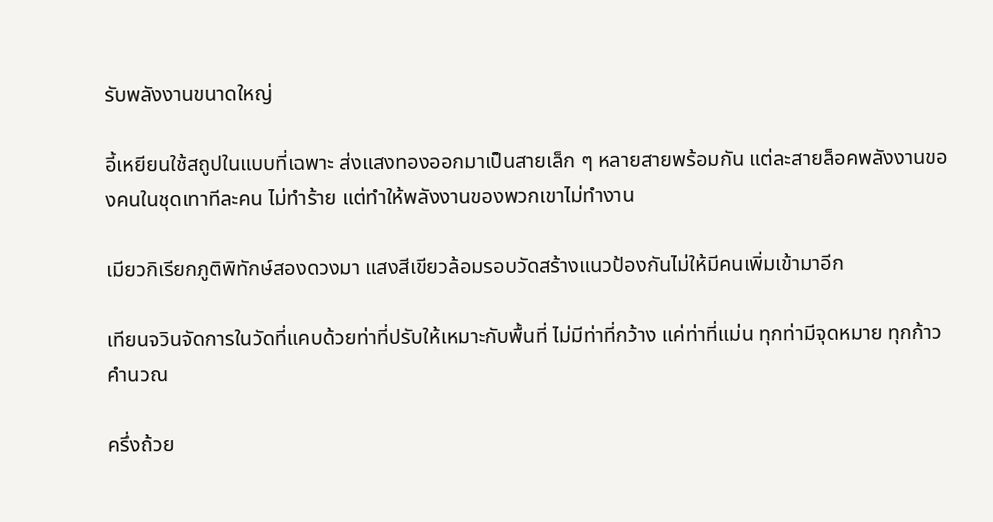รับพลังงานขนาดใหญ่

อี้เหยียนใช้สถูปในแบบที่เฉพาะ ส่งแสงทองออกมาเป็นสายเล็ก ๆ หลายสายพร้อมกัน แต่ละสายล็อคพลังงานของคนในชุดเทาทีละคน ไม่ทำร้าย แต่ทำให้พลังงานของพวกเขาไม่ทำงาน

เมียวกิเรียกภูติพิทักษ์สองดวงมา แสงสีเขียวล้อมรอบวัดสร้างแนวป้องกันไม่ให้มีคนเพิ่มเข้ามาอีก

เทียนจวินจัดการในวัดที่แคบด้วยท่าที่ปรับให้เหมาะกับพื้นที่ ไม่มีท่าที่กว้าง แค่ท่าที่แม่น ทุกท่ามีจุดหมาย ทุกก้าวคำนวณ

ครึ่งถ้วย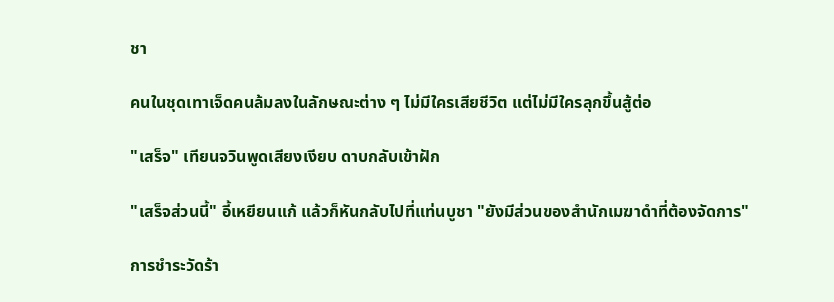ชา

คนในชุดเทาเจ็ดคนล้มลงในลักษณะต่าง ๆ ไม่มีใครเสียชีวิต แต่ไม่มีใครลุกขึ้นสู้ต่อ

"เสร็จ" เทียนจวินพูดเสียงเงียบ ดาบกลับเข้าฝัก

"เสร็จส่วนนี้" อี้เหยียนแก้ แล้วก็หันกลับไปที่แท่นบูชา "ยังมีส่วนของสำนักเมฆาดำที่ต้องจัดการ"

การชำระวัดร้า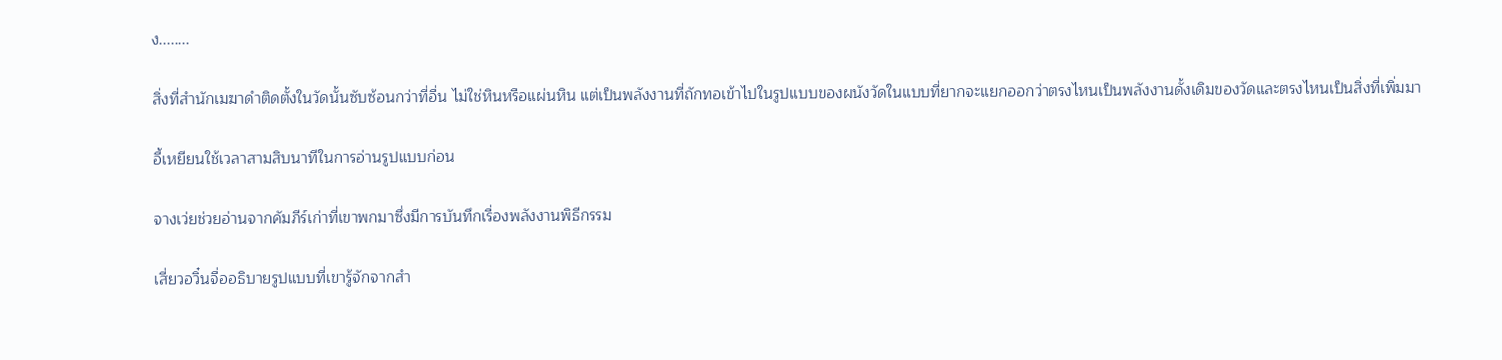ง........

สิ่งที่สำนักเมฆาดำติดตั้งในวัดนั้นซับซ้อนกว่าที่อื่น ไม่ใช่หินหรือแผ่นหิน แต่เป็นพลังงานที่ถักทอเข้าไปในรูปแบบของผนังวัดในแบบที่ยากจะแยกออกว่าตรงไหนเป็นพลังงานดั้งเดิมของวัดและตรงไหนเป็นสิ่งที่เพิ่มมา

อี้เหยียนใช้เวลาสามสิบนาทีในการอ่านรูปแบบก่อน

จางเว่ยช่วยอ่านจากคัมภีร์เก่าที่เขาพกมาซึ่งมีการบันทึกเรื่องพลังงานพิธีกรรม

เสี่ยวอวิ๋นจื่ออธิบายรูปแบบที่เขารู้จักจากสำ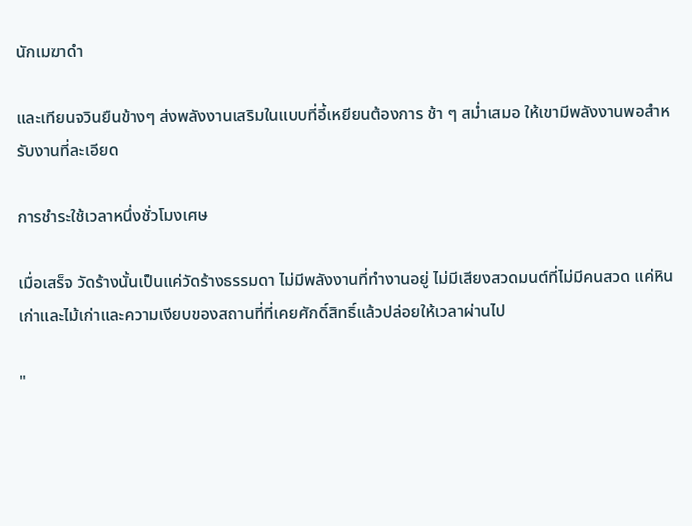นักเมฆาดำ

และเทียนจวินยืนข้างๆ ส่งพลังงานเสริมในแบบที่อี้เหยียนต้องการ ช้า ๆ สม่ำเสมอ ให้เขามีพลังงานพอสำหรับงานที่ละเอียด

การชำระใช้เวลาหนึ่งชั่วโมงเศษ

เมื่อเสร็จ วัดร้างนั้นเป็นแค่วัดร้างธรรมดา ไม่มีพลังงานที่ทำงานอยู่ ไม่มีเสียงสวดมนต์ที่ไม่มีคนสวด แค่หินเก่าและไม้เก่าและความเงียบของสถานที่ที่เคยศักดิ์สิทธิ์แล้วปล่อยให้เวลาผ่านไป

"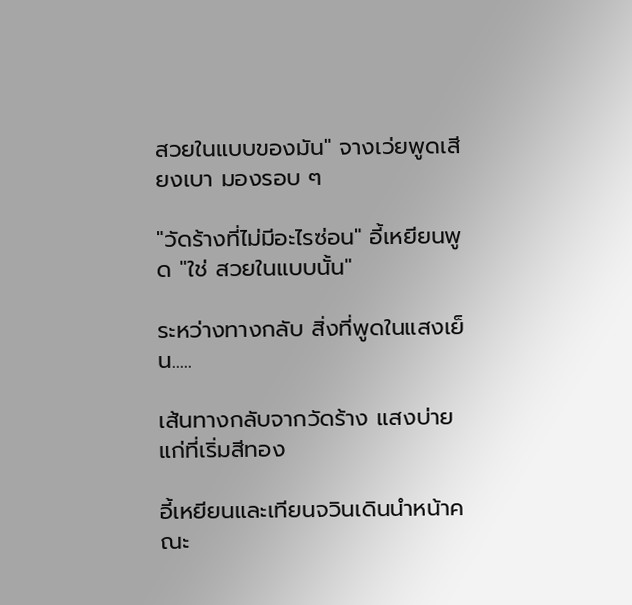สวยในแบบของมัน" จางเว่ยพูดเสียงเบา มองรอบ ๆ

"วัดร้างที่ไม่มีอะไรซ่อน" อี้เหยียนพูด "ใช่ สวยในแบบนั้น"

ระหว่างทางกลับ สิ่งที่พูดในแสงเย็น.....

เส้นทางกลับจากวัดร้าง แสงบ่ายแก่ที่เริ่มสีทอง

อี้เหยียนและเทียนจวินเดินนำหน้าคณะ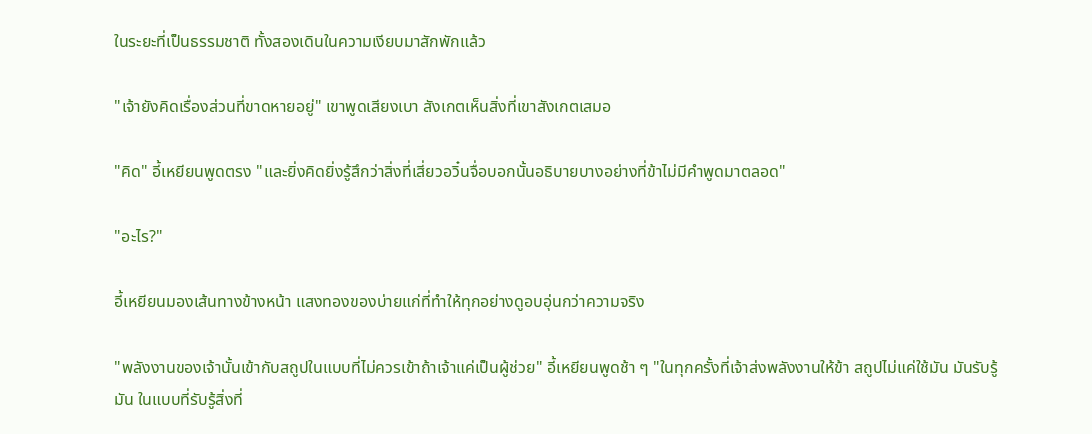ในระยะที่เป็นธรรมชาติ ทั้งสองเดินในความเงียบมาสักพักแล้ว

"เจ้ายังคิดเรื่องส่วนที่ขาดหายอยู่" เขาพูดเสียงเบา สังเกตเห็นสิ่งที่เขาสังเกตเสมอ

"คิด" อี้เหยียนพูดตรง "และยิ่งคิดยิ่งรู้สึกว่าสิ่งที่เสี่ยวอวิ๋นจื่อบอกนั้นอธิบายบางอย่างที่ข้าไม่มีคำพูดมาตลอด"

"อะไร?"

อี้เหยียนมองเส้นทางข้างหน้า แสงทองของบ่ายแก่ที่ทำให้ทุกอย่างดูอบอุ่นกว่าความจริง

"พลังงานของเจ้านั้นเข้ากับสถูปในแบบที่ไม่ควรเข้าถ้าเจ้าแค่เป็นผู้ช่วย" อี้เหยียนพูดช้า ๆ "ในทุกครั้งที่เจ้าส่งพลังงานให้ข้า สถูปไม่แค่ใช้มัน มันรับรู้มัน ในแบบที่รับรู้สิ่งที่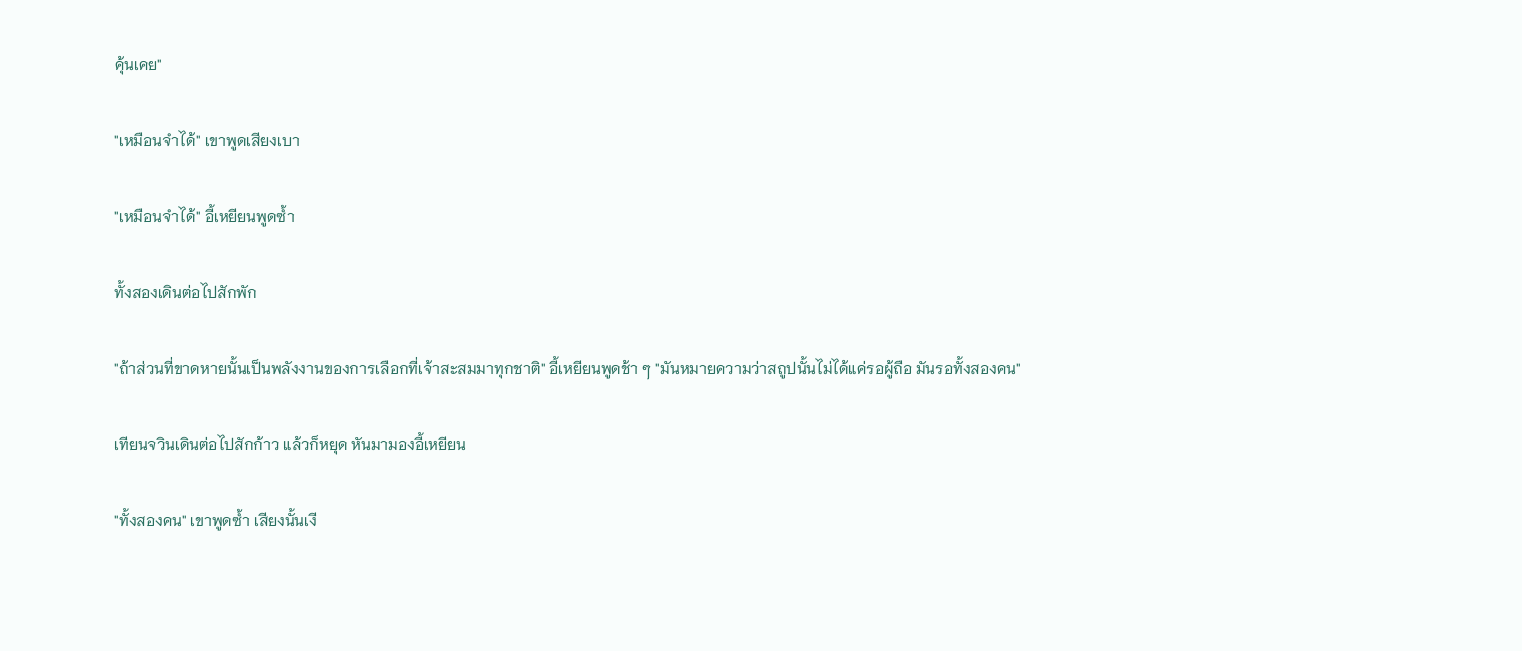คุ้นเคย"

"เหมือนจำได้" เขาพูดเสียงเบา

"เหมือนจำได้" อี้เหยียนพูดซ้ำ

ทั้งสองเดินต่อไปสักพัก

"ถ้าส่วนที่ขาดหายนั้นเป็นพลังงานของการเลือกที่เจ้าสะสมมาทุกชาติ" อี้เหยียนพูดช้า ๆ "มันหมายความว่าสถูปนั้นไม่ได้แค่รอผู้ถือ มันรอทั้งสองคน"

เทียนจวินเดินต่อไปสักก้าว แล้วก็หยุด หันมามองอี้เหยียน

"ทั้งสองคน" เขาพูดซ้ำ เสียงนั้นเงี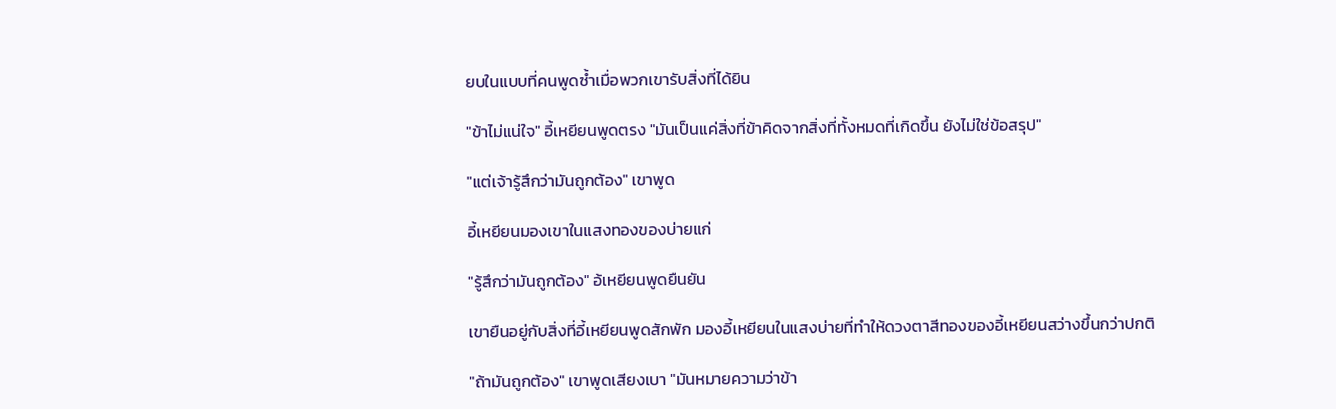ยบในแบบที่คนพูดซ้ำเมื่อพวกเขารับสิ่งที่ได้ยิน

"ข้าไม่แน่ใจ" อี้เหยียนพูดตรง "มันเป็นแค่สิ่งที่ข้าคิดจากสิ่งที่ทั้งหมดที่เกิดขึ้น ยังไม่ใช่ข้อสรุป"

"แต่เจ้ารู้สึกว่ามันถูกต้อง" เขาพูด

อี้เหยียนมองเขาในแสงทองของบ่ายแก่

"รู้สึกว่ามันถูกต้อง" อ้เหยียนพูดยืนยัน

เขายืนอยู่กับสิ่งที่อี้เหยียนพูดสักพัก มองอี้เหยียนในแสงบ่ายที่ทำให้ดวงตาสีทองของอี้เหยียนสว่างขึ้นกว่าปกติ

"ถ้ามันถูกต้อง" เขาพูดเสียงเบา "มันหมายความว่าข้า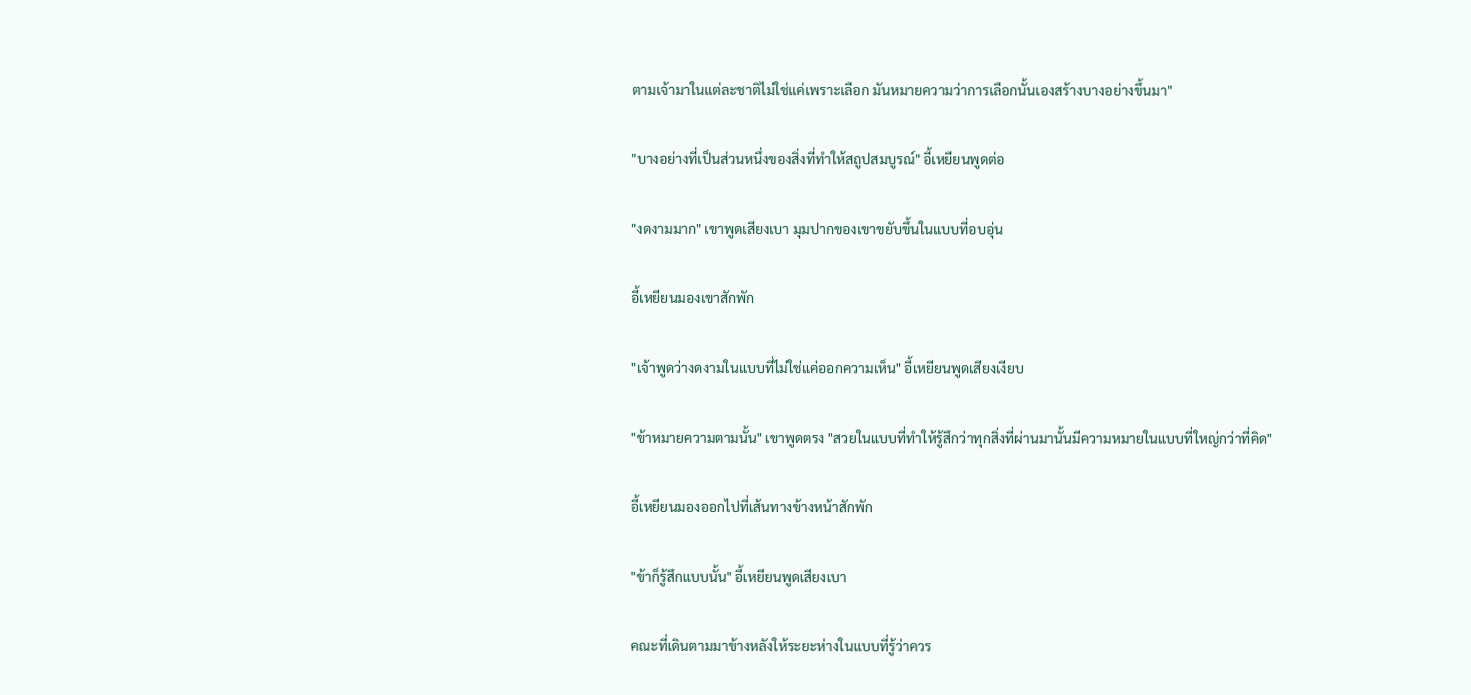ตามเจ้ามาในแต่ละชาติไม่ใช่แค่เพราะเลือก มันหมายความว่าการเลือกนั้นเองสร้างบางอย่างขึ้นมา"

"บางอย่างที่เป็นส่วนหนึ่งของสิ่งที่ทำให้สถูปสมบูรณ์" อี้เหยียนพูดต่อ

"งดงามมาก" เขาพูดเสียงเบา มุมปากของเขาขยับขึ้นในแบบที่อบอุ่น

อี้เหยียนมองเขาสักพัก

"เจ้าพูดว่างดงามในแบบที่ไม่ใช่แค่ออกความเห็น" อี้เหยียนพูดเสียงเงียบ

"ข้าหมายความตามนั้น" เขาพูดตรง "สวยในแบบที่ทำให้รู้สึกว่าทุกสิ่งที่ผ่านมานั้นมีความหมายในแบบที่ใหญ่กว่าที่คิด"

อี้เหยียนมองออกไปที่เส้นทางข้างหน้าสักพัก

"ข้าก็รู้สึกแบบนั้น" อี้เหยียนพูดเสียงเบา

คณะที่เดินตามมาข้างหลังให้ระยะห่างในแบบที่รู้ว่าควร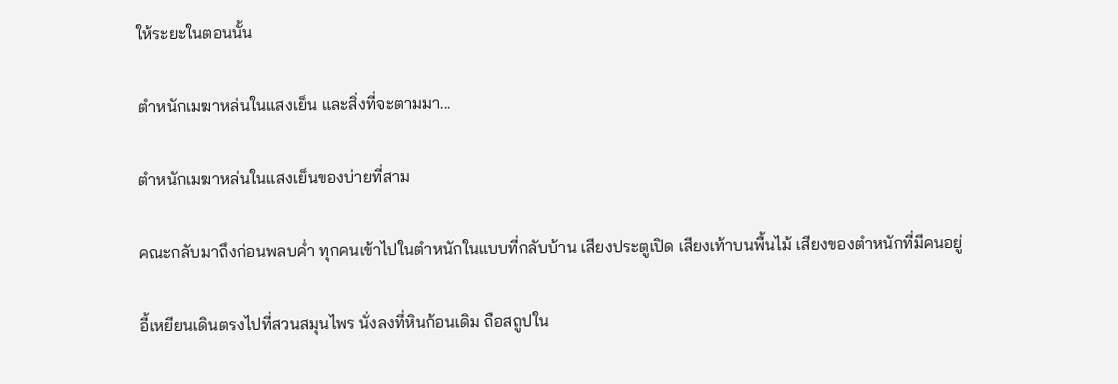ให้ระยะในตอนนั้น

ตำหนักเมฆาหล่นในแสงเย็น และสิ่งที่จะตามมา...

ตำหนักเมฆาหล่นในแสงเย็นของบ่ายที่สาม

คณะกลับมาถึงก่อนพลบค่ำ ทุกคนเข้าไปในตำหนักในแบบที่กลับบ้าน เสียงประตูเปิด เสียงเท้าบนพื้นไม้ เสียงของตำหนักที่มีคนอยู่

อี้เหยียนเดินตรงไปที่สวนสมุนไพร นั่งลงที่หินก้อนเดิม ถือสถูปใน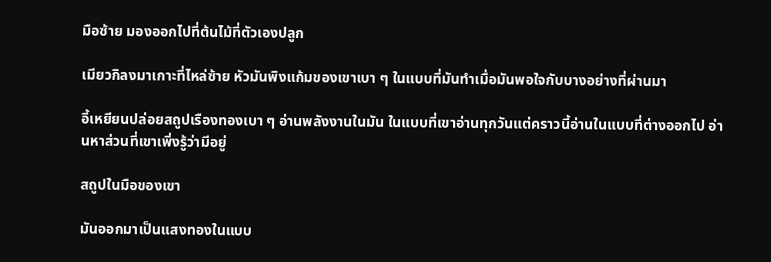มือซ้าย มองออกไปที่ต้นไม้ที่ตัวเองปลูก

เมียวกิลงมาเกาะที่ไหล่ซ้าย หัวมันพิงแก้มของเขาเบา ๆ ในแบบที่มันทำเมื่อมันพอใจกับบางอย่างที่ผ่านมา

อี้เหยียนปล่อยสถูปเรืองทองเบา ๆ อ่านพลังงานในมัน ในแบบที่เขาอ่านทุกวันแต่คราวนี้อ่านในแบบที่ต่างออกไป อ่านหาส่วนที่เขาเพิ่งรู้ว่ามีอยู่

สถูปในมือของเขา

มันออกมาเป็นแสงทองในแบบ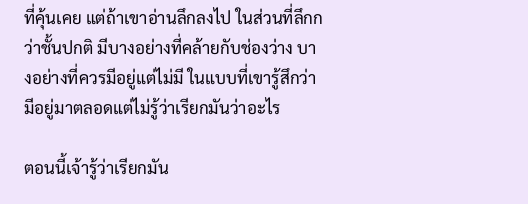ที่คุ้นเคย แต่ถ้าเขาอ่านลึกลงไป ในส่วนที่ลึกกว่าชั้นปกติ มีบางอย่างที่คล้ายกับช่องว่าง บางอย่างที่ควรมีอยู่แต่ไม่มี ในแบบที่เขารู้สึกว่ามีอยู่มาตลอดแต่ไม่รู้ว่าเรียกมันว่าอะไร

ตอนนี้เจ้ารู้ว่าเรียกมัน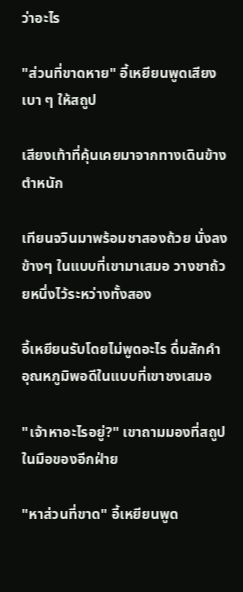ว่าอะไร

"ส่วนที่ขาดหาย" อี้เหยียนพูดเสียงเบา ๆ ให้สถูป

เสียงเท้าที่คุ้นเคยมาจากทางเดินข้างตำหนัก

เทียนจวินมาพร้อมชาสองถ้วย นั่งลงข้างๆ ในแบบที่เขามาเสมอ วางชาถ้วยหนึ่งไว้ระหว่างทั้งสอง

อี้เหยียนรับโดยไม่พูดอะไร ดื่มสักคำ อุณหภูมิพอดีในแบบที่เขาชงเสมอ

"เจ้าหาอะไรอยู่?" เขาถามมองที่สถูปในมือของอีกฝ่าย

"หาส่วนที่ขาด" อี้เหยียนพูด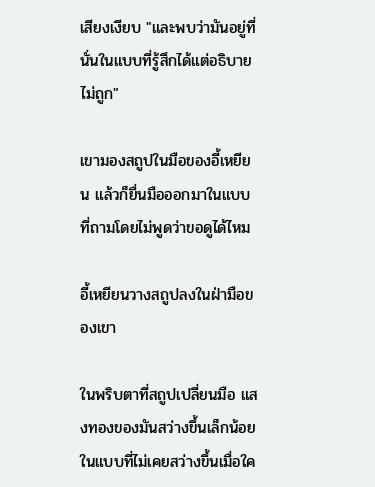เสียงเงียบ "และพบว่ามันอยู่ที่นั่นในแบบที่รู้สึกได้แต่อธิบายไม่ถูก"

เขามองสถูปในมือของอี้เหยียน แล้วก็ยื่นมือออกมาในแบบที่ถามโดยไม่พูดว่าขอดูได้ไหม

อี้เหยียนวางสถูปลงในฝ่ามือของเขา

ในพริบตาที่สถูปเปลี่ยนมือ แสงทองของมันสว่างขึ้นเล็กน้อยในแบบที่ไม่เคยสว่างขึ้นเมื่อใค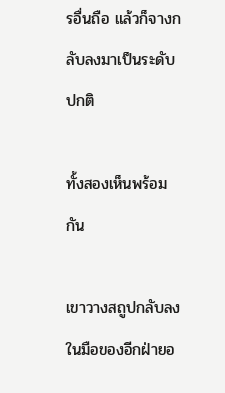รอื่นถือ แล้วก็จางกลับลงมาเป็นระดับปกติ

ทั้งสองเห็นพร้อมกัน

เขาวางสถูปกลับลงในมือของอีกฝ่ายอ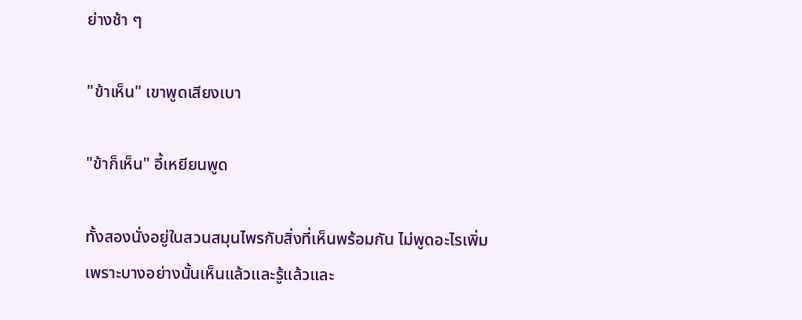ย่างช้า ๆ

"ข้าเห็น" เขาพูดเสียงเบา

"ข้าก็เห็น" อี้เหยียนพูด

ทั้งสองนั่งอยู่ในสวนสมุนไพรกับสิ่งที่เห็นพร้อมกัน ไม่พูดอะไรเพิ่ม เพราะบางอย่างนั้นเห็นแล้วและรู้แล้วและ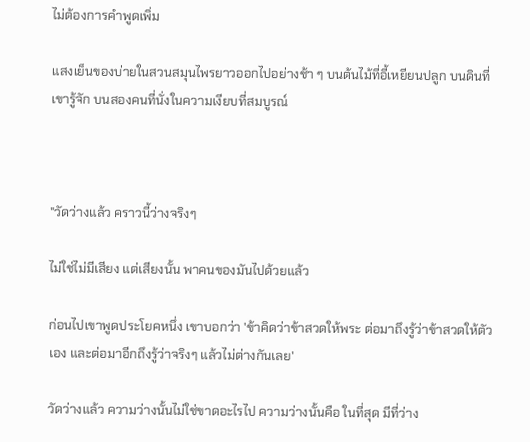ไม่ต้องการคำพูดเพิ่ม

แสงเย็นของบ่ายในสวนสมุนไพรยาวออกไปอย่างช้า ๆ บนต้นไม้ที่อี้เหยียนปลูก บนดินที่เขารู้จัก บนสองคนที่นั่งในความเงียบที่สมบูรณ์



"วัดว่างแล้ว คราวนี้ว่างจริงๆ

ไม่ใช่ไม่มีเสียง แต่เสียงนั้น พาคนของมันไปด้วยแล้ว

ก่อนไปเขาพูดประโยคหนึ่ง เขาบอกว่า 'ข้าคิดว่าข้าสวดให้พระ ต่อมาถึงรู้ว่าข้าสวดให้ตัวเอง และต่อมาอีกถึงรู้ว่าจริงๆ แล้วไม่ต่างกันเลย'

วัดว่างแล้ว ความว่างนั้นไม่ใช่ขาดอะไรไป ความว่างนั้นคือ ในที่สุด มีที่ว่าง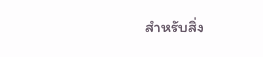สำหรับสิ่ง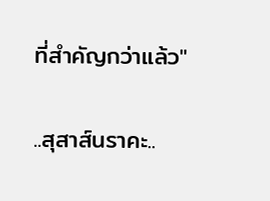ที่สำคัญกว่าแล้ว"

..สุสาส์นราคะ..